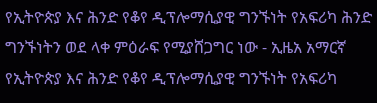የኢትዮጵያ እና ሕንድ የቆየ ዲፕሎማሲያዊ ግንኙነት የአፍሪካ ሕንድ ግንኙነትን ወደ ላቀ ምዕራፍ የሚያሸጋግር ነው - ኢዜአ አማርኛ
የኢትዮጵያ እና ሕንድ የቆየ ዲፕሎማሲያዊ ግንኙነት የአፍሪካ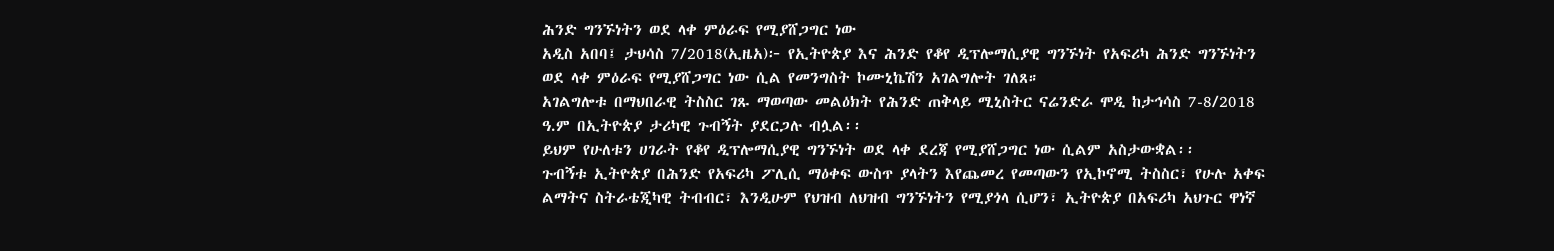ሕንድ ግንኙነትን ወደ ላቀ ምዕራፍ የሚያሸጋግር ነው
አዲስ አበባ፤ ታህሳስ 7/2018(ኢዜአ)፦ የኢትዮጵያ እና ሕንድ የቆየ ዲፕሎማሲያዊ ግንኙነት የአፍሪካ ሕንድ ግንኙነትን ወደ ላቀ ምዕራፍ የሚያሸጋግር ነው ሲል የመንግስት ኮሙኒኬሽን አገልግሎት ገለጸ።
አገልግሎቱ በማህበራዊ ትስስር ገጹ ማወጣው መልዕክት የሕንድ ጠቅላይ ሚኒስትር ናሬንድራ ሞዲ ከታኅሳስ 7-8/2018 ዓ.ም በኢትዮጵያ ታሪካዊ ጉብኝት ያደርጋሉ ብሏል፡፡
ይህም የሁለቱን ሀገራት የቆየ ዲፕሎማሲያዊ ግንኙነት ወደ ላቀ ደረጃ የሚያሸጋግር ነው ሲልም አስታውቋል፡፡
ጉብኝቱ ኢትዮጵያ በሕንድ የአፍሪካ ፖሊሲ ማዕቀፍ ውስጥ ያላትን እየጨመረ የመጣውን የኢኮኖሚ ትስስር፣ የሁሉ አቀፍ ልማትና ስትራቴጂካዊ ትብብር፣ እንዲሁም የህዝብ ለህዝብ ግንኙነትን የሚያጎላ ሲሆን፣ ኢትዮጵያ በአፍሪካ አህጉር ዋነኛ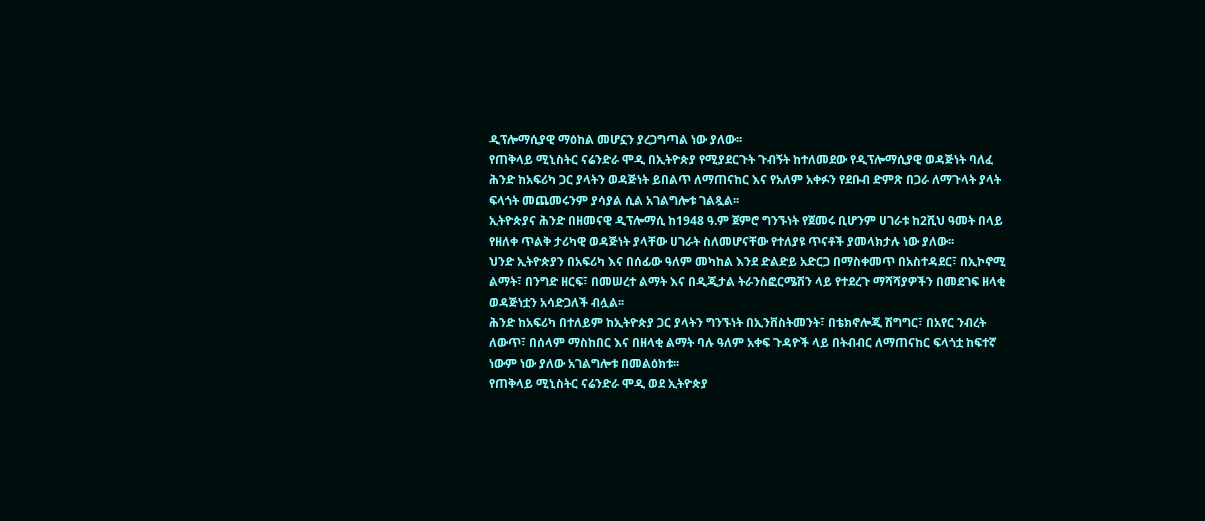ዲፕሎማሲያዊ ማዕከል መሆኗን ያረጋግጣል ነው ያለው፡፡
የጠቅላይ ሚኒስትር ናሬንድራ ሞዲ በኢትዮጵያ የሚያደርጉት ጉብኝት ከተለመደው የዲፕሎማሲያዊ ወዳጅነት ባለፈ ሕንድ ከአፍሪካ ጋር ያላትን ወዳጅነት ይበልጥ ለማጠናከር እና የአለም አቀፉን የደቡብ ድምጽ በጋራ ለማጉላት ያላት ፍላጎት መጨመሩንም ያሳያል ሲል አገልግሎቱ ገልጿል፡፡
ኢትዮጵያና ሕንድ በዘመናዊ ዲፕሎማሲ ከ1948 ዓ.ም ጀምሮ ግንኙነት የጀመሩ ቢሆንም ሀገራቱ ከ2ሺህ ዓመት በላይ የዘለቀ ጥልቅ ታሪካዊ ወዳጅነት ያላቸው ሀገራት ስለመሆናቸው የተለያዩ ጥናቶች ያመላክታሉ ነው ያለው፡፡
ህንድ ኢትዮጵያን በአፍሪካ እና በሰፊው ዓለም መካከል እንደ ድልድይ አድርጋ በማስቀመጥ በአስተዳደር፣ በኢኮኖሚ ልማት፣ በንግድ ዘርፍ፣ በመሠረተ ልማት እና በዲጂታል ትራንስፎርሜሽን ላይ የተደረጉ ማሻሻያዎችን በመደገፍ ዘላቂ ወዳጅነቷን አሳድጋለች ብሏል፡፡
ሕንድ ከአፍሪካ በተለይም ከኢትዮጵያ ጋር ያላትን ግንኙነት በኢንቨስትመንት፣ በቴክኖሎጂ ሽግግር፣ በአየር ንብረት ለውጥ፣ በሰላም ማስከበር እና በዘላቂ ልማት ባሉ ዓለም አቀፍ ጉዳዮች ላይ በትብብር ለማጠናከር ፍላጎቷ ከፍተኛ ነውም ነው ያለው አገልግሎቱ በመልዕክቱ፡፡
የጠቅላይ ሚኒስትር ናሬንድራ ሞዲ ወደ ኢትዮጵያ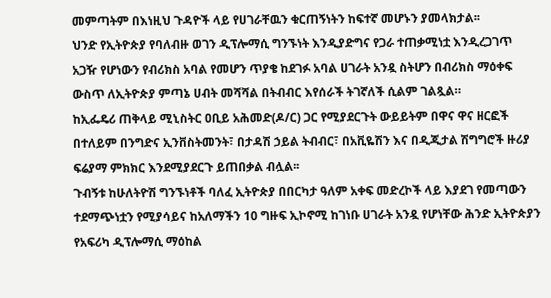መምጣትም በእነዚህ ጉዳዮች ላይ የሀገራቸዉን ቁርጠኝነትን ከፍተኛ መሆኑን ያመላክታል፡፡
ህንድ የኢትዮጵያ የባለብዙ ወገን ዲፕሎማሲ ግንኙነት እንዲያድግና የጋራ ተጠቃሚነቷ እንዲረጋገጥ አጋዥ የሆነውን የብሪክስ አባል የመሆን ጥያቄ ከደገፉ አባል ሀገራት አንዷ ስትሆን በብሪክስ ማዕቀፍ ውስጥ ለኢትዮጵያ ምጣኔ ሀብት መሻሻል በትብብር እየሰራች ትገኛለች ሲልም ገልጿል።
ከኢፌዴሪ ጠቅላይ ሚኒስትር ዐቢይ አሕመድ(ዶ/ር) ጋር የሚያደርጉት ውይይትም በዋና ዋና ዘርፎች በተለይም በንግድና ኢንቨስትመንት፣ በታዳሽ ኃይል ትብብር፣ በአቪዬሽን እና በዲጂታል ሽግግሮች ዙሪያ ፍሬያማ ምክክር እንደሚያደርጉ ይጠበቃል ብሏል፡፡
ጉብኝቱ ከሁለትዮሽ ግንኙነቶች ባለፈ ኢትዮጵያ በበርካታ ዓለም አቀፍ መድረኮች ላይ እያደገ የመጣውን ተደማጭነቷን የሚያሳይና ከአለማችን 10 ግዙፍ ኢኮኖሚ ከገነቡ ሀገራት አንዷ የሆነቸው ሕንድ ኢትዮጵያን የአፍሪካ ዲፕሎማሲ ማዕከል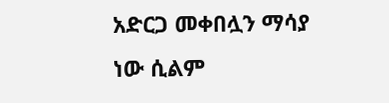አድርጋ መቀበሏን ማሳያ ነው ሲልም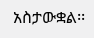አስታውቋል፡፡